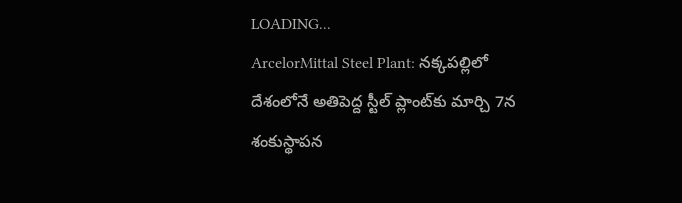LOADING...
ArcelorMittal Steel Plant: నక్కపల్లిలో దేశంలోనే అతిపెద్ద స్టీల్ ప్లాంట్‌కు మార్చి 7న శంకుస్థాపన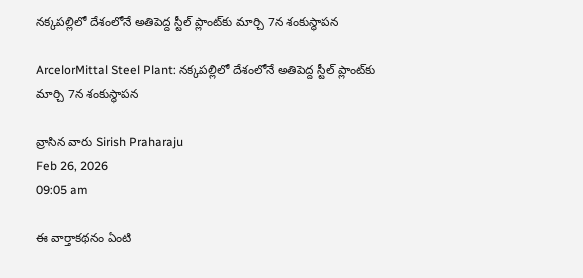నక్కపల్లిలో దేశంలోనే అతిపెద్ద స్టీల్ ప్లాంట్‌కు మార్చి 7న శంకుస్థాపన

ArcelorMittal Steel Plant: నక్కపల్లిలో దేశంలోనే అతిపెద్ద స్టీల్ ప్లాంట్‌కు మార్చి 7న శంకుస్థాపన

వ్రాసిన వారు Sirish Praharaju
Feb 26, 2026
09:05 am

ఈ వార్తాకథనం ఏంటి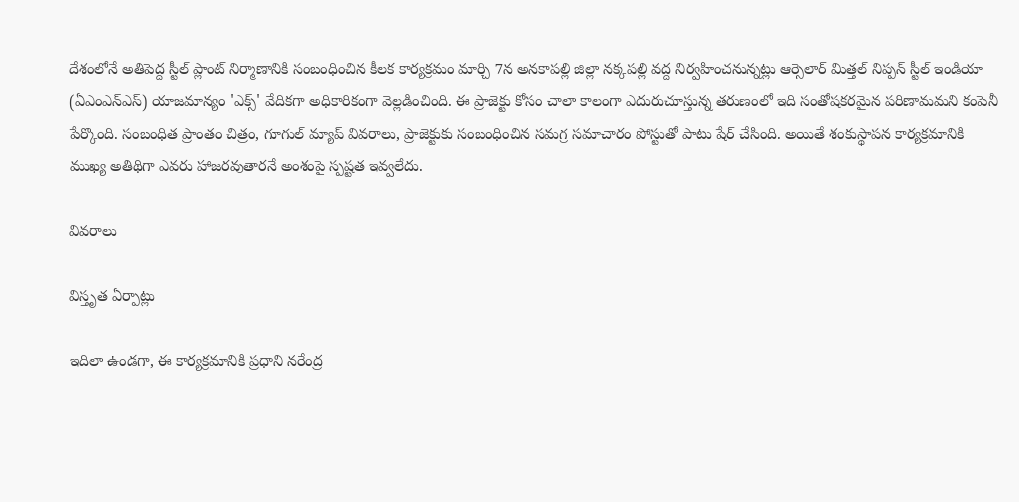దేశంలోనే అతిపెద్ద స్టీల్ ప్లాంట్ నిర్మాణానికి సంబంధించిన కీలక కార్యక్రమం మార్చి 7న అనకాపల్లి జిల్లా నక్కపల్లి వద్ద నిర్వహించనున్నట్లు ఆర్సెలార్ మిత్తల్ నిప్పన్ స్టీల్ ఇండియా (ఏఎంఎన్‌ఎస్‌) యాజమాన్యం 'ఎక్స్' వేదికగా అధికారికంగా వెల్లడించింది. ఈ ప్రాజెక్టు కోసం చాలా కాలంగా ఎదురుచూస్తున్న తరుణంలో ఇది సంతోషకరమైన పరిణామమని కంపెనీ పేర్కొంది. సంబంధిత ప్రాంతం చిత్రం, గూగుల్ మ్యాప్ వివరాలు, ప్రాజెక్టుకు సంబంధించిన సమగ్ర సమాచారం పోస్టుతో పాటు షేర్ చేసింది. అయితే శంకుస్థాపన కార్యక్రమానికి ముఖ్య అతిథిగా ఎవరు హాజరవుతారనే అంశంపై స్పష్టత ఇవ్వలేదు.

వివరాలు

విస్తృత ఏర్పాట్లు

ఇదిలా ఉండగా, ఈ కార్యక్రమానికి ప్రధాని నరేంద్ర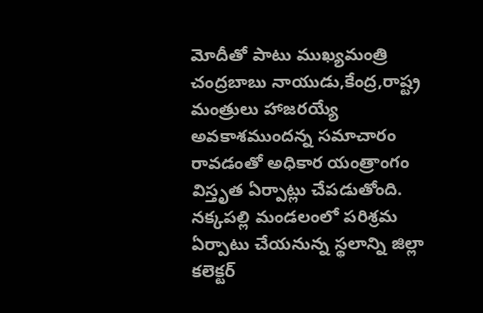మోదీతో పాటు ముఖ్యమంత్రి చంద్రబాబు నాయుడు,కేంద్ర,రాష్ట్ర మంత్రులు హాజరయ్యే అవకాశముందన్న సమాచారం రావడంతో అధికార యంత్రాంగం విస్తృత ఏర్పాట్లు చేపడుతోంది. నక్కపల్లి మండలంలో పరిశ్రమ ఏర్పాటు చేయనున్న స్థలాన్ని జిల్లా కలెక్టర్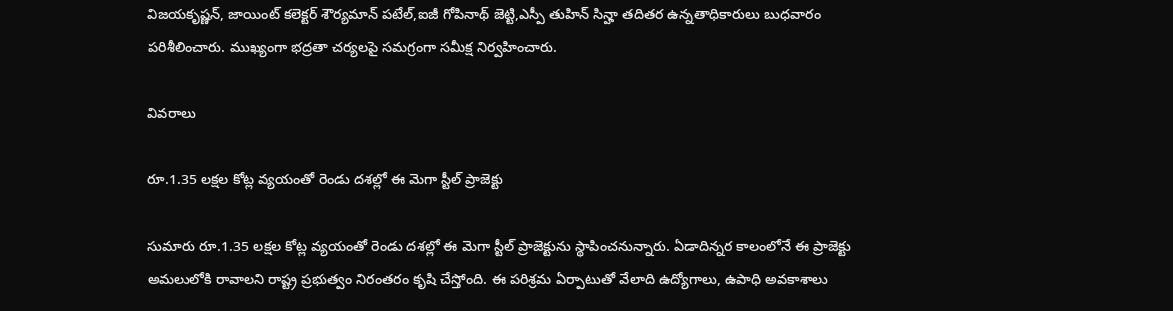విజయకృష్ణన్, జాయింట్ కలెక్టర్ శౌర్యమాన్ పటేల్,ఐజీ గోపినాథ్ జెట్టి,ఎస్పీ తుహిన్ సిన్హా తదితర ఉన్నతాధికారులు బుధవారం పరిశీలించారు. ముఖ్యంగా భద్రతా చర్యలపై సమగ్రంగా సమీక్ష నిర్వహించారు.

వివరాలు

రూ.1.35 లక్షల కోట్ల వ్యయంతో రెండు దశల్లో ఈ మెగా స్టీల్ ప్రాజెక్టు

సుమారు రూ.1.35 లక్షల కోట్ల వ్యయంతో రెండు దశల్లో ఈ మెగా స్టీల్ ప్రాజెక్టును స్థాపించనున్నారు. ఏడాదిన్నర కాలంలోనే ఈ ప్రాజెక్టు అమలులోకి రావాలని రాష్ట్ర ప్రభుత్వం నిరంతరం కృషి చేస్తోంది. ఈ పరిశ్రమ ఏర్పాటుతో వేలాది ఉద్యోగాలు, ఉపాధి అవకాశాలు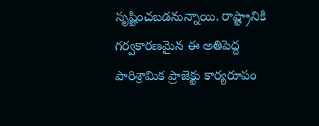సృష్టించబడనున్నాయి. రాష్ట్రానికి గర్వకారణమైన ఈ అతిపెద్ద పారిశ్రామిక ప్రాజెక్టు కార్యరూపం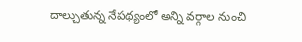దాల్చుతున్న నేపథ్యంలో అన్ని వర్గాల నుంచి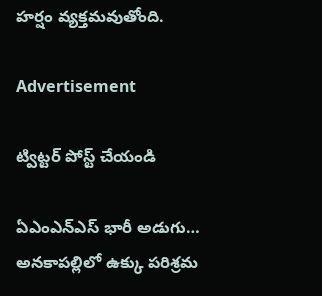హర్షం వ్యక్తమవుతోంది.

Advertisement

ట్విట్టర్ పోస్ట్ చేయండి

ఏఎంఎన్‌ఎస్‌ భారీ అడుగు… అనకాపల్లిలో ఉక్కు పరిశ్రమ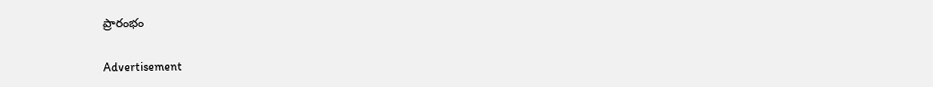ప్రారంభం

Advertisement